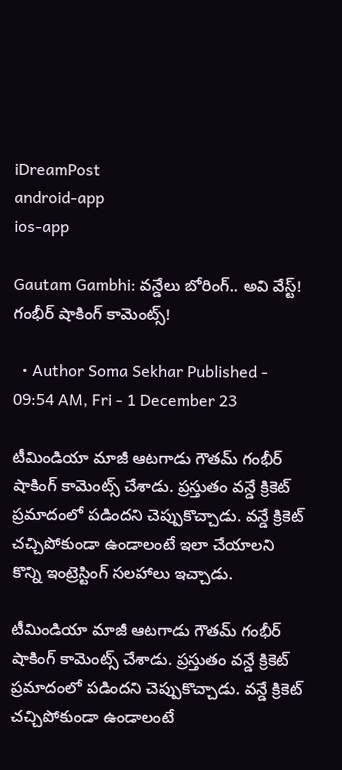iDreamPost
android-app
ios-app

Gautam Gambhi: వన్డేలు బోరింగ్.. అవి వేస్ట్! గంభీర్ షాకింగ్ కామెంట్స్!

  • Author Soma Sekhar Published - 09:54 AM, Fri - 1 December 23

టీమిండియా మాజీ ఆటగాడు గౌతమ్ గంభీర్ షాకింగ్ కామెంట్స్ చేశాడు. ప్రస్తుతం వన్డే క్రికెట్ ప్రమాదంలో పడిందని చెప్పుకొచ్చాడు. వన్డే క్రికెట్ చచ్చిపోకుండా ఉండాలంటే ఇలా చేయాలని కొన్ని ఇంట్రెస్టింగ్ సలహాలు ఇచ్చాడు.

టీమిండియా మాజీ ఆటగాడు గౌతమ్ గంభీర్ షాకింగ్ కామెంట్స్ చేశాడు. ప్రస్తుతం వన్డే క్రికెట్ ప్రమాదంలో పడిందని చెప్పుకొచ్చాడు. వన్డే క్రికెట్ చచ్చిపోకుండా ఉండాలంటే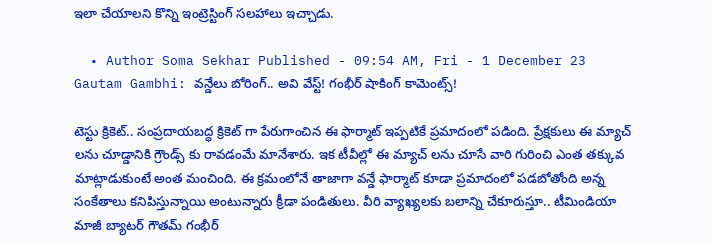ఇలా చేయాలని కొన్ని ఇంట్రెస్టింగ్ సలహాలు ఇచ్చాడు.

  • Author Soma Sekhar Published - 09:54 AM, Fri - 1 December 23
Gautam Gambhi: వన్డేలు బోరింగ్.. అవి వేస్ట్! గంభీర్ షాకింగ్ కామెంట్స్!

టెస్టు క్రికెట్.. సంప్రదాయబద్ధ క్రికెట్ గా పేరుగాంచిన ఈ ఫార్మాట్ ఇప్పటికే ప్రమాదంలో పడింది. ప్రేక్షకులు ఈ మ్యాచ్ లను చూడ్డానికి గ్రౌండ్స్ కు రావడంమే మానేశారు. ఇక టీవీల్లో ఈ మ్యాచ్ లను చూసే వారి గురించి ఎంత తక్కువ మాట్లాడుకుంటే అంత మంచింది. ఈ క్రమంలోనే తాజాగా వన్డే ఫార్మాట్ కూడా ప్రమాదంలో పడబోతోంది అన్న సంకేతాలు కనిపిస్తున్నాయి అంటున్నారు క్రీడా పండితులు. వీరి వ్యాఖ్యలకు బలాన్ని చేకూరుస్తూ.. టీమిండియా మాజీ బ్యాటర్ గౌతమ్ గంభీర్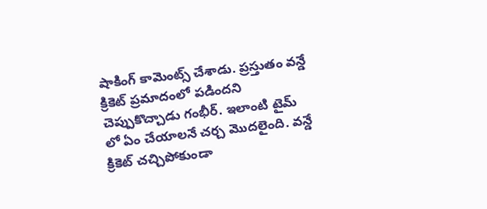షాకింగ్ కామెంట్స్ చేశాడు. ప్రస్తుతం వన్డే క్రికెట్ ప్రమాదంలో పడిందని చెప్పుకొచ్చాడు గంభీర్. ఇలాంటి టైమ్ లో ఏం చేయాలనే చర్చ మెుదలైంది. వన్డే క్రికెట్ చచ్చిపోకుండా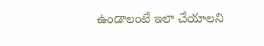ఉండాలంటే ఇలా చేయాలని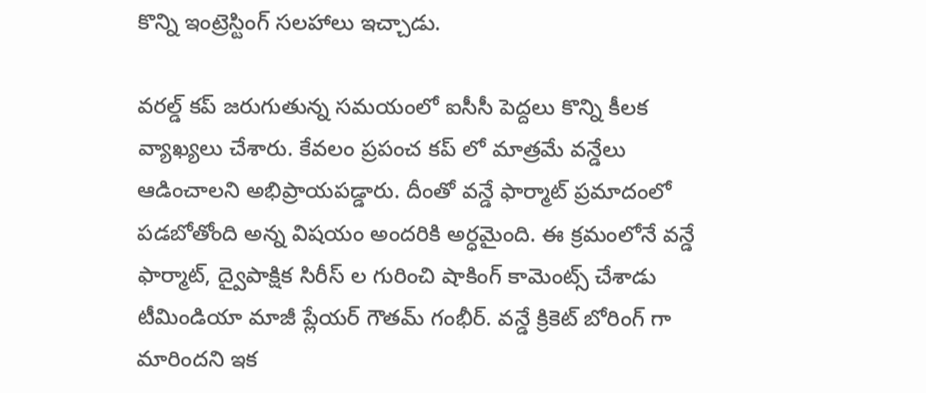కొన్ని ఇంట్రెస్టింగ్ సలహాలు ఇచ్చాడు.

వరల్డ్ కప్ జరుగుతున్న సమయంలో ఐసీసీ పెద్దలు కొన్ని కీలక వ్యాఖ్యలు చేశారు. కేవలం ప్రపంచ కప్ లో మాత్రమే వన్డేలు ఆడించాలని అభిప్రాయపడ్డారు. దీంతో వన్డే ఫార్మాట్ ప్రమాదంలో పడబోతోంది అన్న విషయం అందరికి అర్ధమైంది. ఈ క్రమంలోనే వన్డే ఫార్మాట్, ద్వైపాక్షిక సిరీస్ ల గురించి షాకింగ్ కామెంట్స్ చేశాడు టీమిండియా మాజీ ప్లేయర్ గౌతమ్ గంభీర్. వన్డే క్రికెట్ బోరింగ్ గా మారిందని ఇక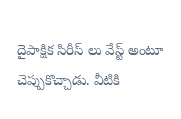దైపాక్షిక సిరీస్ లు వేస్ట్ అంటూ చెప్పుకొచ్చాడు. వీటికి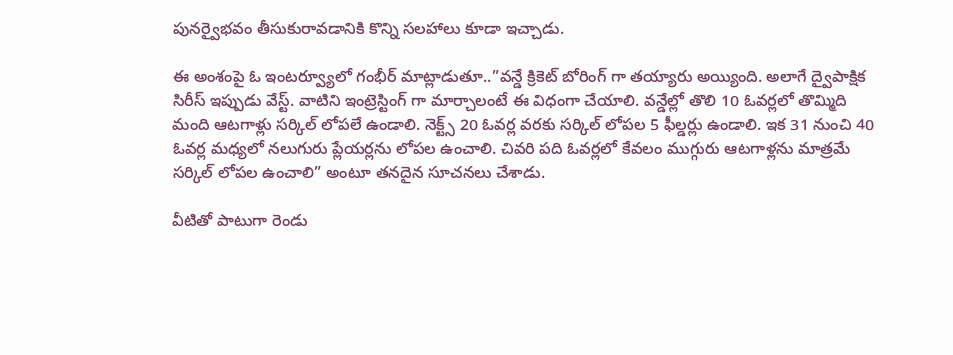పునర్వైభవం తీసుకురావడానికి కొన్ని సలహాలు కూడా ఇచ్చాడు.

ఈ అంశంపై ఓ ఇంటర్వ్యూలో గంభీర్ మాట్లాడుతూ..”వన్డే క్రికెట్ బోరింగ్ గా తయ్యారు అయ్యింది. అలాగే ద్వైపాక్షిక సిరీస్ ఇప్పుడు వేస్ట్. వాటిని ఇంట్రెస్టింగ్ గా మార్చాలంటే ఈ విధంగా చేయాలి. వన్డేల్లో తొలి 10 ఓవర్లలో తొమ్మిది మంది ఆటగాళ్లు సర్కిల్ లోపలే ఉండాలి. నెక్ట్స్ 20 ఓవర్ల వరకు సర్కిల్ లోపల 5 ఫీల్డర్లు ఉండాలి. ఇక 31 నుంచి 40 ఓవర్ల మధ్యలో నలుగురు ప్లేయర్లను లోపల ఉంచాలి. చివరి పది ఓవర్లలో కేవలం ముగ్గురు ఆటగాళ్లను మాత్రమే సర్కిల్ లోపల ఉంచాలి” అంటూ తనదైన సూచనలు చేశాడు.

వీటితో పాటుగా రెండు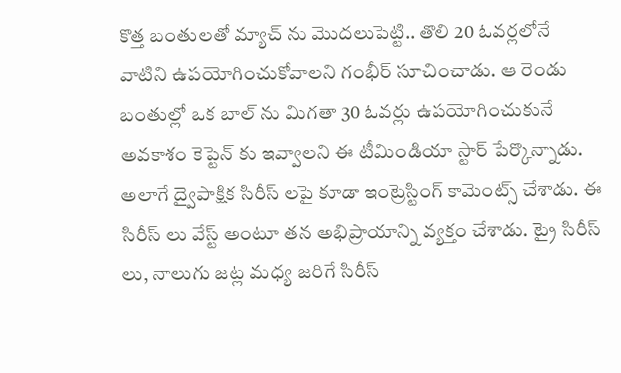కొత్త బంతులతో మ్యాచ్ ను మెుదలుపెట్టి.. తొలి 20 ఓవర్లలోనే వాటిని ఉపయోగించుకోవాలని గంభీర్ సూచించాడు. ఆ రెండు బంతుల్లో ఒక బాల్ ను మిగతా 30 ఓవర్లు ఉపయోగించుకునే అవకాశం కెప్టెన్ కు ఇవ్వాలని ఈ టీమిండియా స్టార్ పేర్కొన్నాడు. అలాగే ద్వైపాక్షిక సిరీస్ లపై కూడా ఇంట్రెస్టింగ్ కామెంట్స్ చేశాడు. ఈ సిరీస్ లు వేస్ట్ అంటూ తన అభిప్రాయాన్ని వ్యక్తం చేశాడు. ట్రై సిరీస్ లు, నాలుగు జట్ల మధ్య జరిగే సిరీస్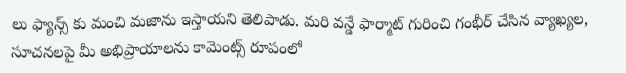లు ఫ్యాన్స్ కు మంచి మజాను ఇస్తాయని తెలిపాడు. మరి వన్డే ఫార్మాట్ గురించి గంభీర్ చేసిన వ్యాఖ్యల, సూచనలపై మీ అభిప్రాయాలను కామెంట్స్ రూపంలో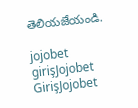తెలియజేయండి.

jojobet girişJojobet GirişJojobet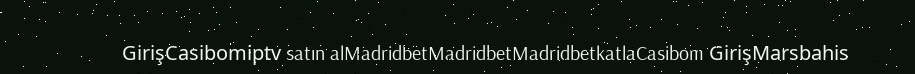GirişCasibomiptv satın alMadridbetMadridbetMadridbetkatlaCasibom GirişMarsbahis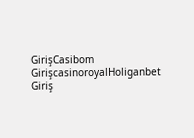GirişCasibom GirişcasinoroyalHoliganbet Giriş